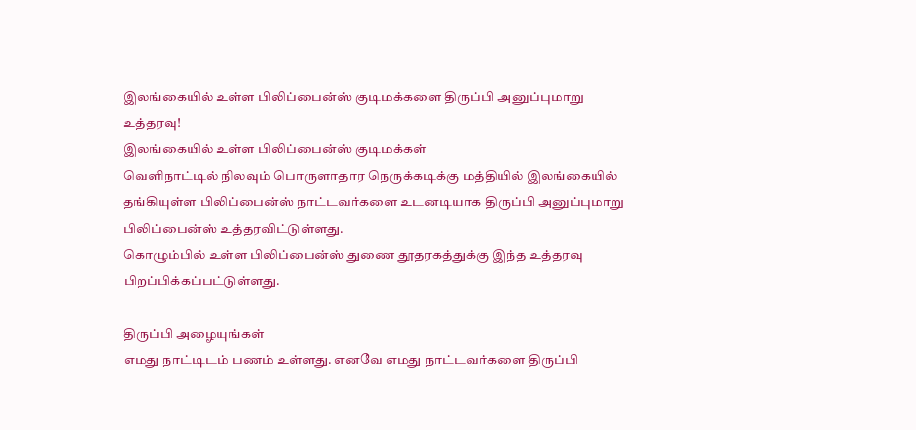இலங்கையில் உள்ள பிலிப்பைன்ஸ் குடிமக்களை திருப்பி அனுப்புமாறு உத்தரவு!
இலங்கையில் உள்ள பிலிப்பைன்ஸ் குடிமக்கள்
வெளிநாட்டில் நிலவும் பொருளாதார நெருக்கடிக்கு மத்தியில் இலங்கையில் தங்கியுள்ள பிலிப்பைன்ஸ் நாட்டவர்களை உடனடியாக திருப்பி அனுப்புமாறு பிலிப்பைன்ஸ் உத்தரவிட்டுள்ளது.
கொழும்பில் உள்ள பிலிப்பைன்ஸ் துணை தூதரகத்துக்கு இந்த உத்தரவு பிறப்பிக்கப்பட்டுள்ளது.

திருப்பி அழையுங்கள்
எமது நாட்டிடம் பணம் உள்ளது. எனவே எமது நாட்டவர்களை திருப்பி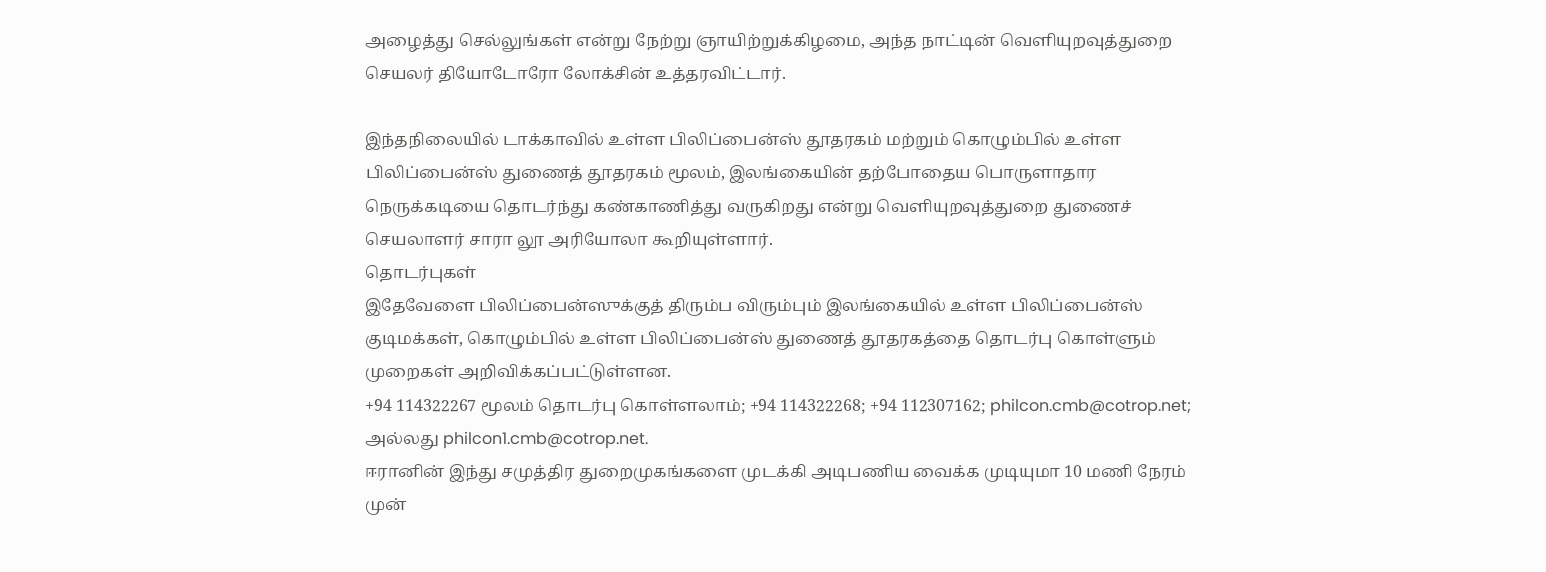அழைத்து செல்லுங்கள் என்று நேற்று ஞாயிற்றுக்கிழமை, அந்த நாட்டின் வெளியுறவுத்துறை செயலர் தியோடோரோ லோக்சின் உத்தரவிட்டார்.

இந்தநிலையில் டாக்காவில் உள்ள பிலிப்பைன்ஸ் தூதரகம் மற்றும் கொழும்பில் உள்ள பிலிப்பைன்ஸ் துணைத் தூதரகம் மூலம், இலங்கையின் தற்போதைய பொருளாதார நெருக்கடியை தொடர்ந்து கண்காணித்து வருகிறது என்று வெளியுறவுத்துறை துணைச் செயலாளர் சாரா லூ அரியோலா கூறியுள்ளார்.
தொடர்புகள்
இதேவேளை பிலிப்பைன்ஸுக்குத் திரும்ப விரும்பும் இலங்கையில் உள்ள பிலிப்பைன்ஸ் குடிமக்கள், கொழும்பில் உள்ள பிலிப்பைன்ஸ் துணைத் தூதரகத்தை தொடர்பு கொள்ளும் முறைகள் அறிவிக்கப்பட்டுள்ளன.
+94 114322267 மூலம் தொடர்பு கொள்ளலாம்; +94 114322268; +94 112307162; philcon.cmb@cotrop.net; அல்லது philcon1.cmb@cotrop.net.
ஈரானின் இந்து சமுத்திர துறைமுகங்களை முடக்கி அடிபணிய வைக்க முடியுமா 10 மணி நேரம் முன்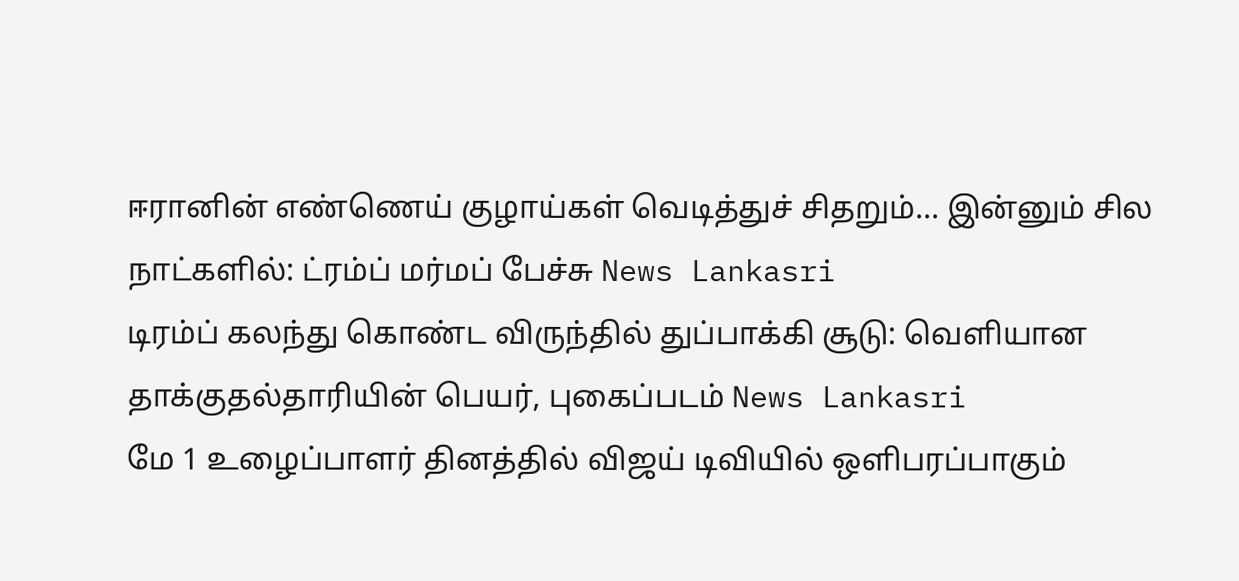ஈரானின் எண்ணெய் குழாய்கள் வெடித்துச் சிதறும்... இன்னும் சில நாட்களில்: ட்ரம்ப் மர்மப் பேச்சு News Lankasri
டிரம்ப் கலந்து கொண்ட விருந்தில் துப்பாக்கி சூடு: வெளியான தாக்குதல்தாரியின் பெயர், புகைப்படம் News Lankasri
மே 1 உழைப்பாளர் தினத்தில் விஜய் டிவியில் ஒளிபரப்பாகும்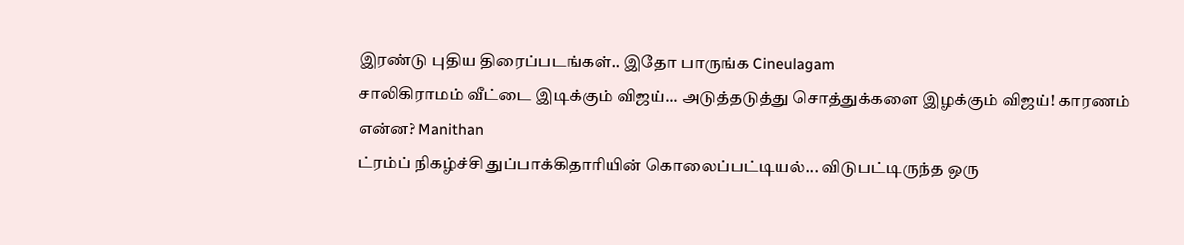இரண்டு புதிய திரைப்படங்கள்.. இதோ பாருங்க Cineulagam
சாலிகிராமம் வீட்டை இடிக்கும் விஜய்... அடுத்தடுத்து சொத்துக்களை இழக்கும் விஜய்! காரணம் என்ன? Manithan
ட்ரம்ப் நிகழ்ச்சி துப்பாக்கிதாரியின் கொலைப்பட்டியல்... விடுபட்டிருந்த ஒரு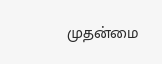முதன்மை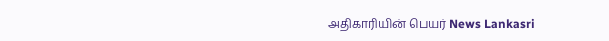அதிகாரியின் பெயர் News Lankasri